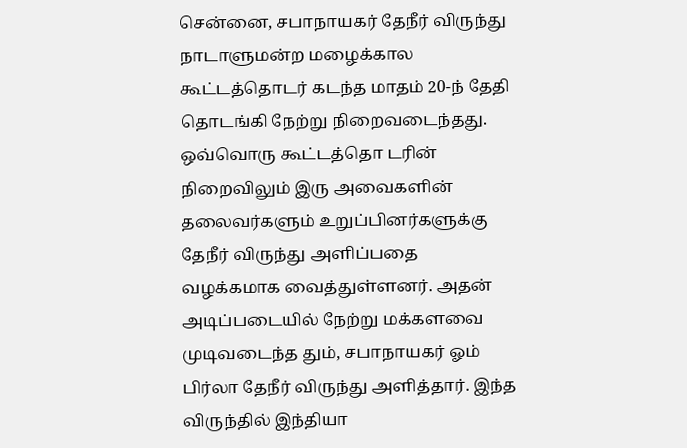சென்னை, சபாநாயகர் தேநீர் விருந்து நாடாளுமன்ற மழைக்கால கூட்டத்தொடர் கடந்த மாதம் 20-ந் தேதி தொடங்கி நேற்று நிறைவடைந்தது. ஒவ்வொரு கூட்டத்தொ டரின் நிறைவிலும் இரு அவைகளின் தலைவர்களும் உறுப்பினர்களுக்கு தேநீர் விருந்து அளிப்பதை வழக்கமாக வைத்துள்ளனர். அதன் அடிப்படையில் நேற்று மக்களவை முடிவடைந்த தும், சபாநாயகர் ஓம் பிர்லா தேநீர் விருந்து அளித்தார். இந்த விருந்தில் இந்தியா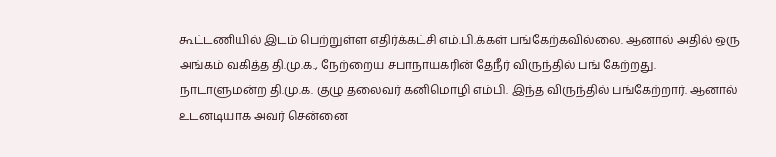கூட்டணியில் இடம் பெற்றுள்ள எதிர்க்கட்சி எம்.பி.க்கள் பங்கேற்கவில்லை. ஆனால் அதில் ஒரு அங்கம் வகித்த தி.மு.க., நேற்றைய சபாநாயகரின் தேநீர் விருந்தில் பங் கேற்றது. நாடாளுமன்ற தி.மு.க. குழு தலைவர் கனிமொழி எம்பி. இந்த விருந்தில் பங்கேற்றார். ஆனால் உடனடியாக அவர் சென்னை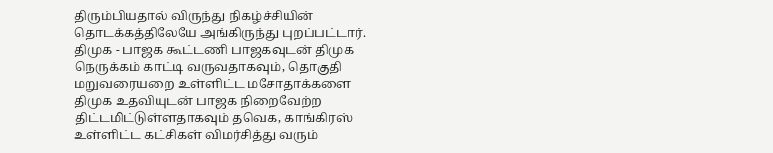திரும்பியதால் விருந்து நிகழ்ச்சியின் தொடக்கத்திலேயே அங்கிருந்து புறப்பட்டார். திமுக - பாஜக கூட்டணி பாஜகவுடன் திமுக நெருக்கம் காட்டி வருவதாகவும், தொகுதி மறுவரையறை உள்ளிட்ட மசோதாக்களை திமுக உதவியுடன் பாஜக நிறைவேற்ற திட்டமிட்டுள்ளதாகவும் தவெக, காங்கிரஸ் உள்ளிட்ட கட்சிகள் விமர்சித்து வரும்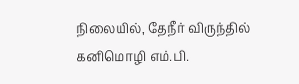நிலையில், தேநீர் விருந்தில் கனிமொழி எம்.பி.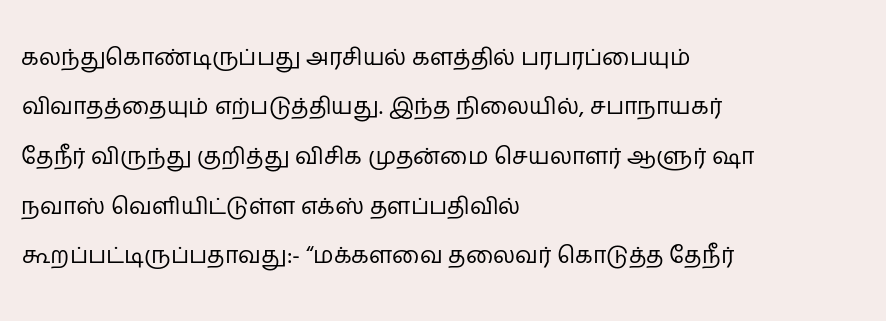கலந்துகொண்டிருப்பது அரசியல் களத்தில் பரபரப்பையும் விவாதத்தையும் எற்படுத்தியது. இந்த நிலையில், சபாநாயகர் தேநீர் விருந்து குறித்து விசிக முதன்மை செயலாளர் ஆளுர் ஷா நவாஸ் வெளியிட்டுள்ள எக்ஸ் தளப்பதிவில் கூறப்பட்டிருப்பதாவது:- “மக்களவை தலைவர் கொடுத்த தேநீர்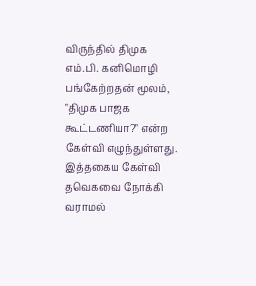விருந்தில் திமுக எம்.பி. கனிமொழி பங்கேற்றதன் மூலம், "திமுக பாஜக கூட்டணியா?" என்ற கேள்வி எழுந்துள்ளது. இத்தகைய கேள்வி தவெகவை நோக்கி வராமல்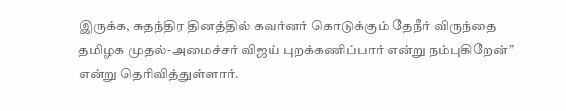இருக்க, சுதந்திர தினத்தில் கவர்னர் கொடுக்கும் தேநீர் விருந்தை தமிழக முதல்-அமைச்சர் விஜய் புறக்கணிப்பார் என்று நம்புகிறேன்” என்று தெரிவித்துள்ளார்.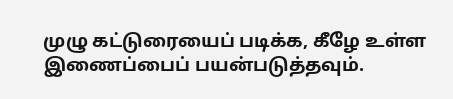முழு கட்டுரையைப் படிக்க, கீழே உள்ள இணைப்பைப் பயன்படுத்தவும்.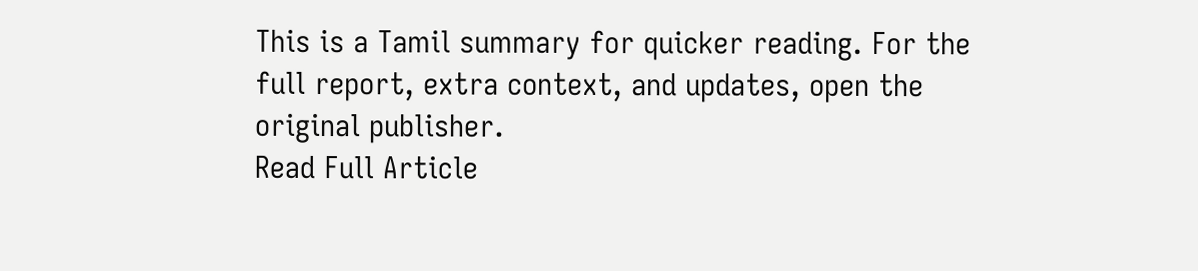This is a Tamil summary for quicker reading. For the full report, extra context, and updates, open the original publisher.
Read Full Article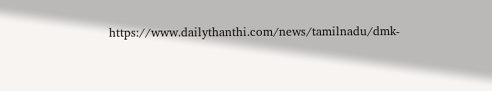https://www.dailythanthi.com/news/tamilnadu/dmk-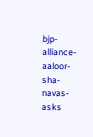bjp-alliance-aaloor-sha-navas-asks